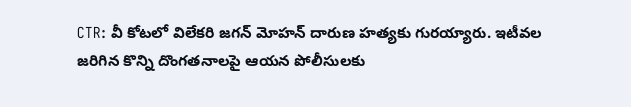CTR: వీ కోటలో విలేకరి జగన్ మోహన్ దారుణ హత్యకు గురయ్యారు. ఇటీవల జరిగిన కొన్ని దొంగతనాలపై ఆయన పోలీసులకు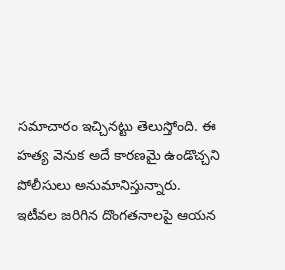సమాచారం ఇచ్చినట్టు తెలుస్తోంది. ఈ హత్య వెనుక అదే కారణమై ఉండొచ్చని పోలీసులు అనుమానిస్తున్నారు. ఇటీవల జరిగిన దొంగతనాలపై ఆయన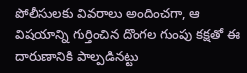పోలీసులకు వివరాలు అందించగా, ఆ విషయాన్ని గుర్తించిన దొంగల గుంపు కక్షతో ఈ దారుణానికి పాల్పడినట్టు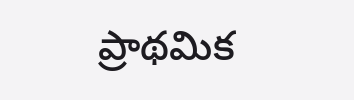ప్రాథమిక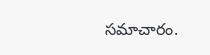సమాచారం.